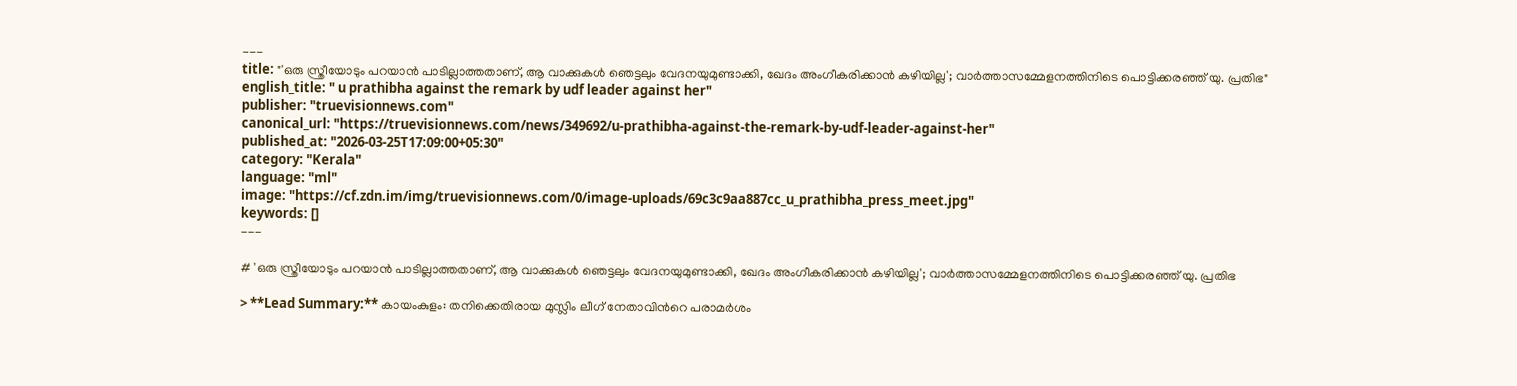---
title: "'ഒരു സ്ത്രീയോടും പറയാൻ പാടില്ലാത്തതാണ്, ആ വാക്കുകൾ ഞെട്ടലും വേദനയുമുണ്ടാക്കി, ഖേദം അംഗീകരിക്കാന്‍ കഴിയില്ല'; വാർത്താസമ്മേളനത്തിനിടെ പൊട്ടിക്കരഞ്ഞ് യു. പ്രതിഭ"
english_title: " u prathibha against the remark by udf leader against her"
publisher: "truevisionnews.com"
canonical_url: "https://truevisionnews.com/news/349692/u-prathibha-against-the-remark-by-udf-leader-against-her"
published_at: "2026-03-25T17:09:00+05:30"
category: "Kerala"
language: "ml"
image: "https://cf.zdn.im/img/truevisionnews.com/0/image-uploads/69c3c9aa887cc_u_prathibha_press_meet.jpg"
keywords: []
---

# 'ഒരു സ്ത്രീയോടും പറയാൻ പാടില്ലാത്തതാണ്, ആ വാക്കുകൾ ഞെട്ടലും വേദനയുമുണ്ടാക്കി, ഖേദം അംഗീകരിക്കാന്‍ കഴിയില്ല'; വാർത്താസമ്മേളനത്തിനിടെ പൊട്ടിക്കരഞ്ഞ് യു. പ്രതിഭ

> **Lead Summary:** കായംകുളം: തനിക്കെതിരായ മുസ്ലിം ലീഗ് നേതാവിന്‍റെ പരാമര്‍ശം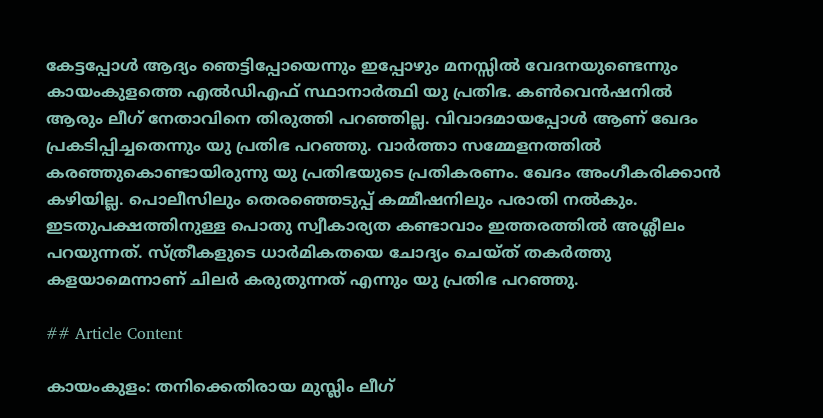കേട്ടപ്പോള്‍ ആദ്യം ഞെട്ടിപ്പോയെന്നും ഇപ്പോഴും മനസ്സില്‍ വേദനയുണ്ടെന്നും കായംകുളത്തെ എല്‍ഡിഎഫ് സ്ഥാനാര്‍ത്ഥി യു പ്രതിഭ. കണ്‍വെന്‍ഷനില്‍ ആരും ലീഗ് നേതാവിനെ തിരുത്തി പറഞ്ഞില്ല. വിവാദമായപ്പോള്‍ ആണ് ഖേദം പ്രകടിപ്പിച്ചതെന്നും യു പ്രതിഭ പറഞ്ഞു. വാര്‍ത്താ സമ്മേളനത്തില്‍ കരഞ്ഞുകൊണ്ടായിരുന്നു യു പ്രതിഭയുടെ പ്രതികരണം. ഖേദം അംഗീകരിക്കാന്‍ കഴിയില്ല. പൊലീസിലും തെരഞ്ഞെടുപ്പ് കമ്മീഷനിലും പരാതി നല്‍കും. ഇടതുപക്ഷത്തിനുള്ള പൊതു സ്വീകാര്യത കണ്ടാവാം ഇത്തരത്തില്‍ അശ്ലീലം പറയുന്നത്. സ്ത്രീകളുടെ ധാർമികതയെ ചോദ്യം ചെയ്ത്‌ തകർത്തു കളയാമെന്നാണ് ചിലർ കരുതുന്നത് എന്നും യു പ്രതിഭ പറഞ്ഞു.

## Article Content

കായംകുളം: തനിക്കെതിരായ മുസ്ലിം ലീഗ്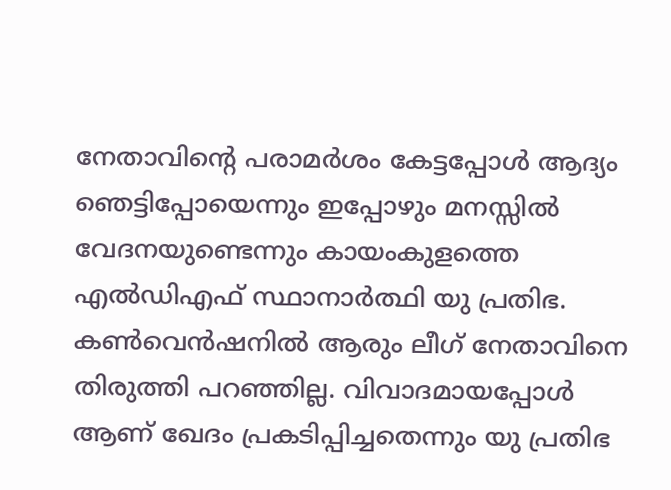നേതാവിന്‍റെ പരാമര്‍ശം കേട്ടപ്പോള്‍ ആദ്യം ഞെട്ടിപ്പോയെന്നും ഇപ്പോഴും മനസ്സില്‍ വേദനയുണ്ടെന്നും കായംകുളത്തെ എല്‍ഡിഎഫ് സ്ഥാനാര്‍ത്ഥി യു പ്രതിഭ. കണ്‍വെന്‍ഷനില്‍ ആരും ലീഗ് നേതാവിനെ തിരുത്തി പറഞ്ഞില്ല. വിവാദമായപ്പോള്‍ ആണ് ഖേദം പ്രകടിപ്പിച്ചതെന്നും യു പ്രതിഭ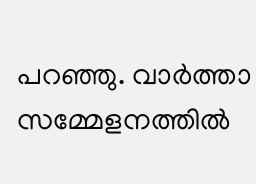പറഞ്ഞു. വാര്‍ത്താ സമ്മേളനത്തില്‍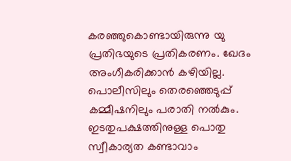കരഞ്ഞുകൊണ്ടായിരുന്നു യു പ്രതിഭയുടെ പ്രതികരണം. ഖേദം അംഗീകരിക്കാന്‍ കഴിയില്ല. പൊലീസിലും തെരഞ്ഞെടുപ്പ് കമ്മീഷനിലും പരാതി നല്‍കും. ഇടതുപക്ഷത്തിനുള്ള പൊതു സ്വീകാര്യത കണ്ടാവാം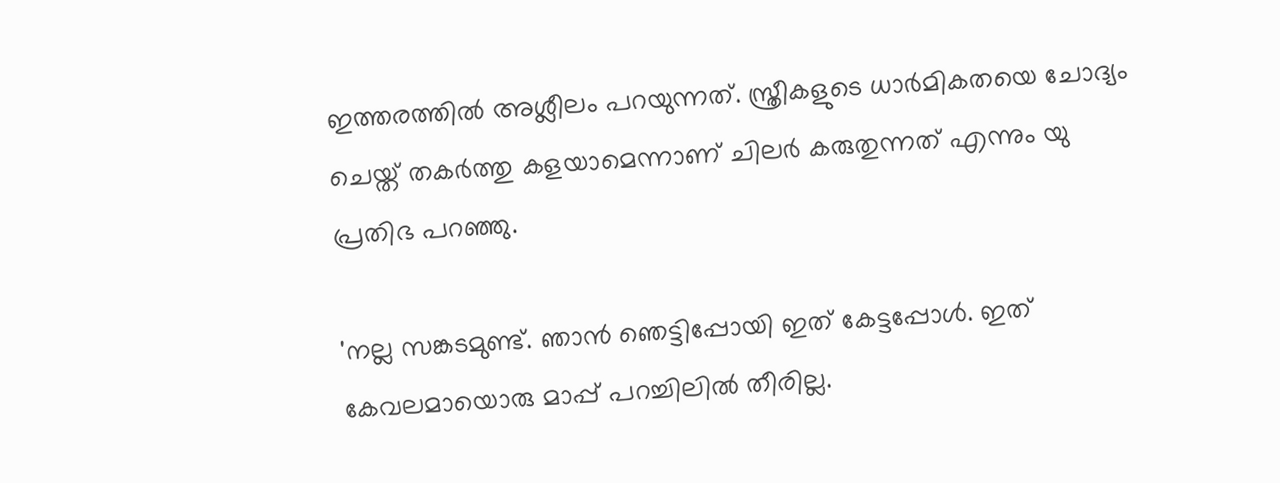ഇത്തരത്തില്‍ അശ്ലീലം പറയുന്നത്. സ്ത്രീകളുടെ ധാർമികതയെ ചോദ്യം ചെയ്ത്‌ തകർത്തു കളയാമെന്നാണ് ചിലർ കരുതുന്നത് എന്നും യു പ്രതിഭ പറഞ്ഞു.

'നല്ല സങ്കടമുണ്ട്. ഞാന്‍ ഞെട്ടിപ്പോയി ഇത് കേട്ടപ്പോള്‍. ഇത് കേവലമായൊരു മാപ്പ് പറച്ചിലില്‍ തീരില്ല.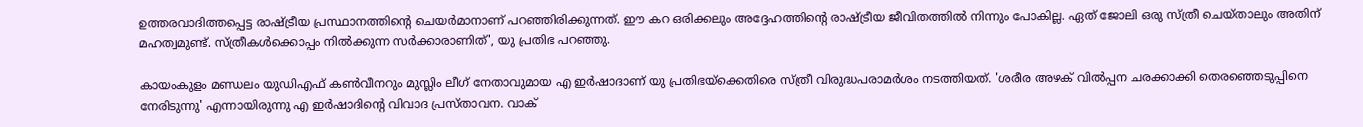ഉത്തരവാദിത്തപ്പെട്ട രാഷ്ട്രീയ പ്രസ്ഥാനത്തിന്റെ ചെയര്‍മാനാണ് പറഞ്ഞിരിക്കുന്നത്. ഈ കറ ഒരിക്കലും അദ്ദേഹത്തിന്റെ രാഷ്ട്രീയ ജീവിതത്തില്‍ നിന്നും പോകില്ല. ഏത് ജോലി ഒരു സ്ത്രീ ചെയ്താലും അതിന് മഹത്വമുണ്ട്. സ്ത്രീകള്‍ക്കൊപ്പം നില്‍ക്കുന്ന സര്‍ക്കാരാണിത്', യു പ്രതിഭ പറഞ്ഞു.

കായംകുളം മണ്ഡലം യുഡിഎഫ് കണ്‍വീനറും മുസ്ലിം ലീഗ് നേതാവുമായ എ ഇര്‍ഷാദാണ് യു പ്രതിഭയ്ക്കെതിരെ സ്ത്രീ വിരുദ്ധപരാമർശം നടത്തിയത്. 'ശരീര അഴക് വില്‍പ്പന ചരക്കാക്കി തെരഞ്ഞെടുപ്പിനെ നേരിടുന്നു' എന്നായിരുന്നു എ ഇര്‍ഷാദിന്റെ വിവാദ പ്രസ്താവന. വാക്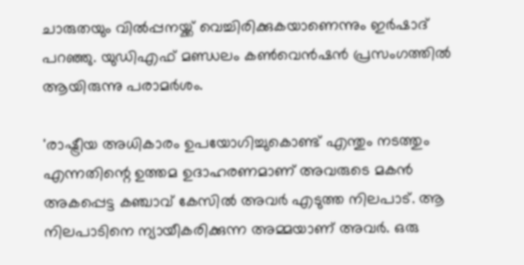ചാരുതയും വില്‍പ്പനയ്ക്ക് വെച്ചിരിക്കുകയാണെന്നും ഇര്‍ഷാദ് പറഞ്ഞു. യുഡിഎഫ് മണ്ഡലം കണ്‍വെന്‍ഷന്‍ പ്രസംഗത്തില്‍ ആയിരുന്നു പരാമര്‍ശം.

'രാഷ്ട്രീയ അധികാരം ഉപയോഗിച്ചുകൊണ്ട് എന്തും നടത്തും എന്നതിന്റെ ഉത്തമ ഉദാഹരണമാണ് അവരുടെ മകന്‍ അകപ്പെട്ട കഞ്ചാവ് കേസില്‍ അവര്‍ എടുത്ത നിലപാട്. ആ നിലപാടിനെ ന്യായീകരിക്കുന്ന അമ്മയാണ് അവര്‍. ഒരു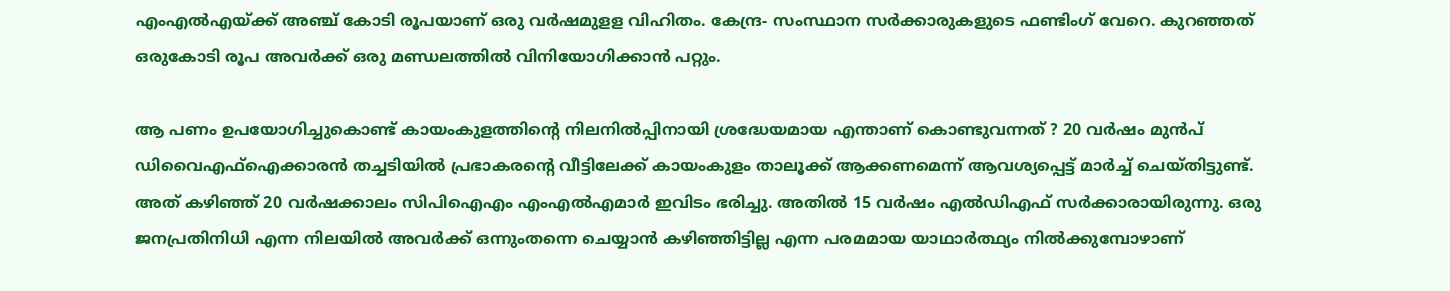എംഎല്‍എയ്ക്ക് അഞ്ച് കോടി രൂപയാണ് ഒരു വര്‍ഷമുളള വിഹിതം. കേന്ദ്ര- സംസ്ഥാന സര്‍ക്കാരുകളുടെ ഫണ്ടിംഗ് വേറെ. കുറഞ്ഞത് ഒരുകോടി രൂപ അവര്‍ക്ക് ഒരു മണ്ഡലത്തില്‍ വിനിയോഗിക്കാന്‍ പറ്റും.

ആ പണം ഉപയോഗിച്ചുകൊണ്ട് കായംകുളത്തിന്റെ നിലനില്‍പ്പിനായി ശ്രദ്ധേയമായ എന്താണ് കൊണ്ടുവന്നത് ? 20 വര്‍ഷം മുന്‍പ് ഡിവൈഎഫ്‌ഐക്കാരന്‍ തച്ചടിയില്‍ പ്രഭാകരന്റെ വീട്ടിലേക്ക് കായംകുളം താലൂക്ക് ആക്കണമെന്ന് ആവശ്യപ്പെട്ട് മാര്‍ച്ച് ചെയ്തിട്ടുണ്ട്. അത് കഴിഞ്ഞ് 20 വര്‍ഷക്കാലം സിപിഐഎം എംഎല്‍എമാര്‍ ഇവിടം ഭരിച്ചു. അതില്‍ 15 വര്‍ഷം എല്‍ഡിഎഫ് സര്‍ക്കാരായിരുന്നു. ഒരു ജനപ്രതിനിധി എന്ന നിലയില്‍ അവര്‍ക്ക് ഒന്നുംതന്നെ ചെയ്യാന്‍ കഴിഞ്ഞിട്ടില്ല എന്ന പരമമായ യാഥാര്‍ത്ഥ്യം നില്‍ക്കുമ്പോഴാണ്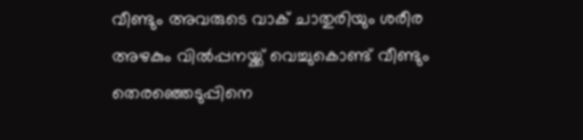വീണ്ടും അവരുടെ വാക് ചാതുരിയും ശരീര അഴകും വില്‍പ്പനയ്ക്ക് വെച്ചുകൊണ്ട് വീണ്ടും തെരഞ്ഞെടുപ്പിനെ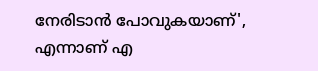നേരിടാന്‍ പോവുകയാണ്', എന്നാണ് എ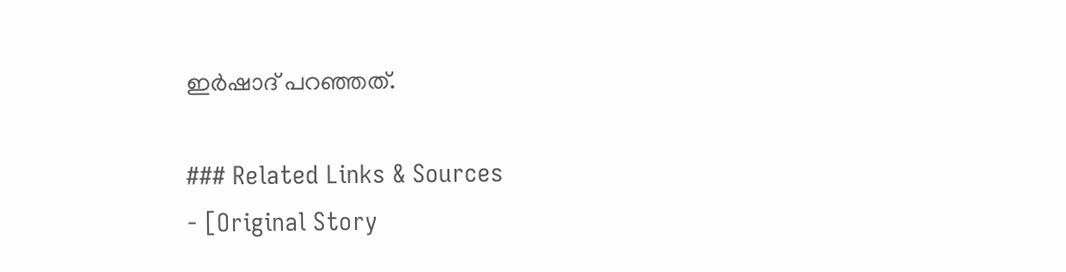ഇര്‍ഷാദ് പറഞ്ഞത്.

### Related Links & Sources
- [Original Story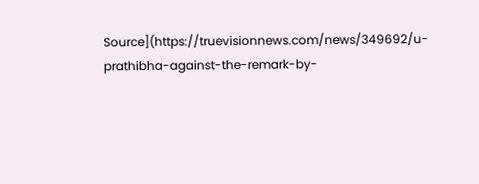Source](https://truevisionnews.com/news/349692/u-prathibha-against-the-remark-by-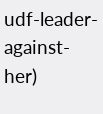udf-leader-against-her)